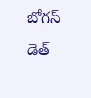బోగస్ డెత్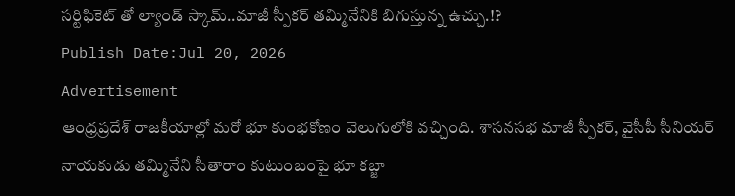సర్టిఫికెట్ తో ల్యాండ్ స్కామ్..మాజీ స్పీకర్ తమ్మినేనికి బిగుస్తున్న ఉచ్చు.!?
Publish Date:Jul 20, 2026
Advertisement
ఆంధ్రప్రదేశ్ రాజకీయాల్లో మరో భూ కుంభకోణం వెలుగులోకి వచ్చింది. శాసనసభ మాజీ స్పీకర్, వైసీపీ సీనియర్ నాయకుడు తమ్మినేని సీతారాం కుటుంబంపై భూ కబ్జా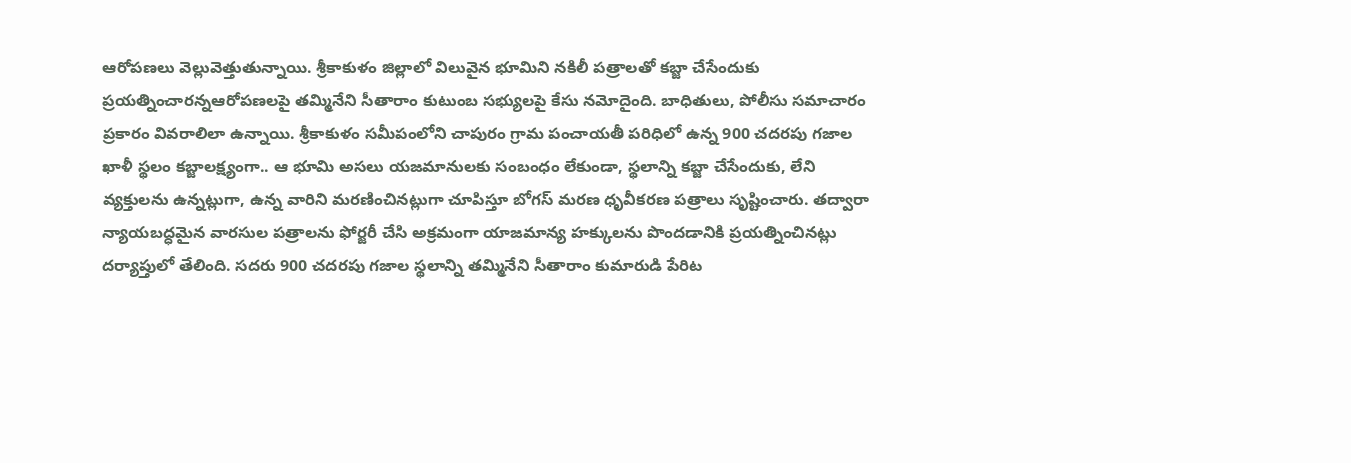ఆరోపణలు వెల్లువెత్తుతున్నాయి. శ్రీకాకుళం జిల్లాలో విలువైన భూమిని నకిలీ పత్రాలతో కబ్జా చేసేందుకు ప్రయత్నించారన్నఆరోపణలపై తమ్మినేని సీతారాం కుటుంబ సభ్యులపై కేసు నమోదైంది. బాధితులు, పోలీసు సమాచారం ప్రకారం వివరాలిలా ఉన్నాయి. శ్రీకాకుళం సమీపంలోని చాపురం గ్రామ పంచాయతీ పరిధిలో ఉన్న 900 చదరపు గజాల ఖాళీ స్థలం కబ్జాలక్ష్యంగా.. ఆ భూమి అసలు యజమానులకు సంబంధం లేకుండా, స్థలాన్ని కబ్జా చేసేందుకు, లేని వ్యక్తులను ఉన్నట్లుగా, ఉన్న వారిని మరణించినట్లుగా చూపిస్తూ బోగస్ మరణ ధృవీకరణ పత్రాలు సృష్టించారు. తద్వారా న్యాయబద్ధమైన వారసుల పత్రాలను ఫోర్జరీ చేసి అక్రమంగా యాజమాన్య హక్కులను పొందడానికి ప్రయత్నించినట్లు దర్యాప్తులో తేలింది. సదరు 900 చదరపు గజాల స్థలాన్ని తమ్మినేని సీతారాం కుమారుడి పేరిట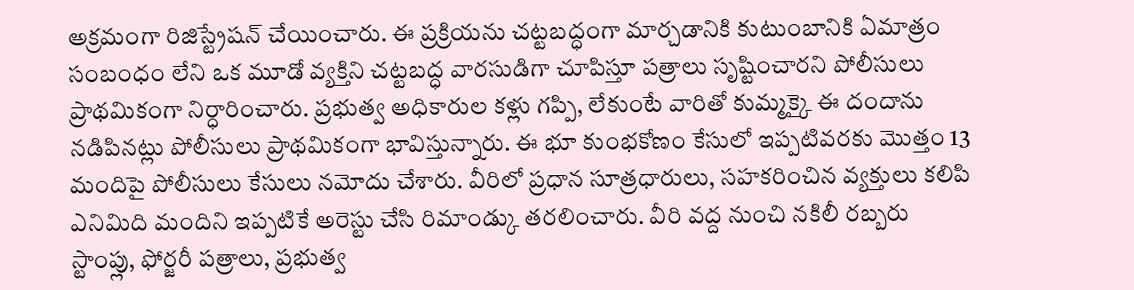అక్రమంగా రిజిస్ట్రేషన్ చేయించారు. ఈ ప్రక్రియను చట్టబద్ధంగా మార్చడానికి కుటుంబానికి ఏమాత్రం సంబంధం లేని ఒక మూడో వ్యక్తిని చట్టబద్ధ వారసుడిగా చూపిస్తూ పత్రాలు సృష్టించారని పోలీసులు ప్రాథమికంగా నిర్ధారించారు. ప్రభుత్వ అధికారుల కళ్లు గప్పి, లేకుంటే వారితో కుమ్మక్కై ఈ దందాను నడిపినట్లు పోలీసులు ప్రాథమికంగా భావిస్తున్నారు. ఈ భూ కుంభకోణం కేసులో ఇప్పటివరకు మొత్తం 13 మందిపై పోలీసులు కేసులు నమోదు చేశారు. వీరిలో ప్రధాన సూత్రధారులు, సహకరించిన వ్యక్తులు కలిపి ఎనిమిది మందిని ఇప్పటికే అరెస్టు చేసి రిమాండ్కు తరలించారు. వీరి వద్ద నుంచి నకిలీ రబ్బరు స్టాంప్లు, ఫోర్జరీ పత్రాలు, ప్రభుత్వ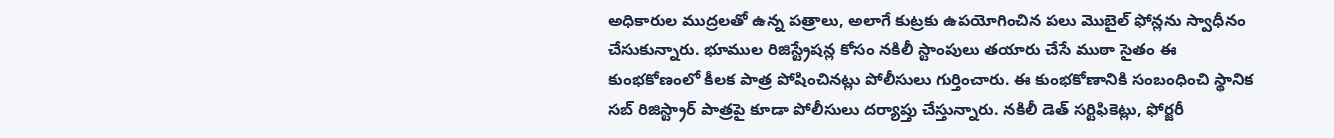అధికారుల ముద్రలతో ఉన్న పత్రాలు, అలాగే కుట్రకు ఉపయోగించిన పలు మొబైల్ ఫోన్లను స్వాధీనం చేసుకున్నారు. భూముల రిజిస్ట్రేషన్ల కోసం నకిలీ స్టాంపులు తయారు చేసే ముఠా సైతం ఈ కుంభకోణంలో కీలక పాత్ర పోషించినట్లు పోలీసులు గుర్తించారు. ఈ కుంభకోణానికి సంబంధించి స్థానిక సబ్ రిజిస్ట్రార్ పాత్రపై కూడా పోలీసులు దర్యాప్తు చేస్తున్నారు. నకిలీ డెత్ సర్టిఫికెట్లు, ఫోర్జరీ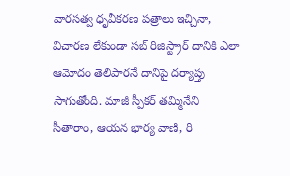వారసత్వ ధృవీకరణ పత్రాలు ఇచ్చినా, విచారణ లేకుండా సబ్ రిజిస్ట్రార్ దానికి ఎలా ఆమోదం తెలిపారనే దానిపై దర్యాప్తు సాగుతోంది. మాజీ స్పీకర్ తమ్మినేని సీతారాం, ఆయన భార్య వాణి, రి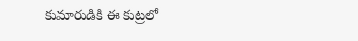కుమారుడికి ఈ కుట్రలో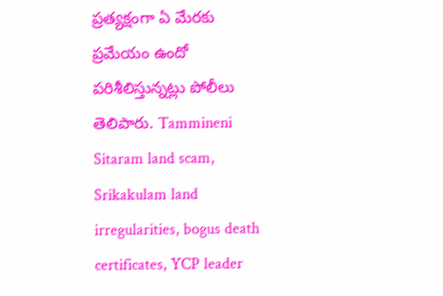ప్రత్యక్షంగా ఏ మేరకు ప్రమేయం ఉందో పరిశీలిస్తున్నట్లు పోలీలు తెలిపారు. Tammineni Sitaram land scam, Srikakulam land irregularities, bogus death certificates, YCP leader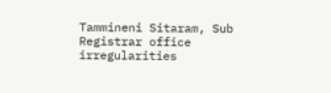Tammineni Sitaram, Sub Registrar office irregularities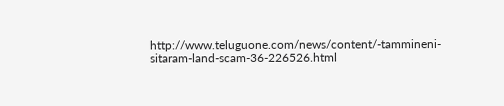http://www.teluguone.com/news/content/-tammineni-sitaram-land-scam-36-226526.html